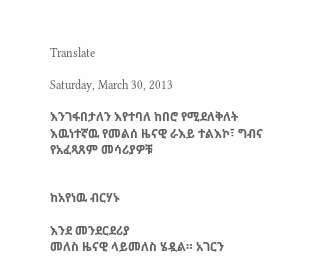Translate

Saturday, March 30, 2013

እንገፋበታለን እየተባለ ከበሮ የሚደለቅለት እዉነተኛዉ የመልሰ ዜናዊ ራእይ ተልእኮ፣ ግብና የአፈጻጸም መሳሪያዎቹ


ከአየነዉ ብርሃኑ

እንደ መንደርደሪያ
መለስ ዜናዊ ላይመለስ ሄዷል። አገርን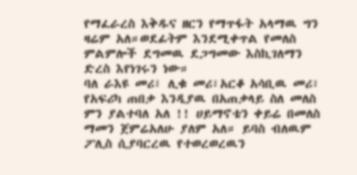የማፈራረስ እቅዱና ዘርን የማጥፋት አላማዉ ግን ዛሬም አለ።ወደፊትም እንደሚቀጥል የመለስ ምልምሎች ደግመዉ ደጋግመው እስኪገለማን ድረስ እየነገሩን ነው።
ባለ ራእዩ መሪ፣ ሊቁ መሪ፣አርቆ አሳቢዉ መሪ፣ የአፍሪካ ጠበቃ እንዲያዉ በአጠቃላይ ስለ መለስ ምን ያልተባለ አለ !! ሀይማኖቴን ቀይሬ በመለስ ማመን ጀምሬአለሁ ያለም አለ። ይባስ ብለዉም ፖሊስ ሲያባርረዉ የተወረወረዉን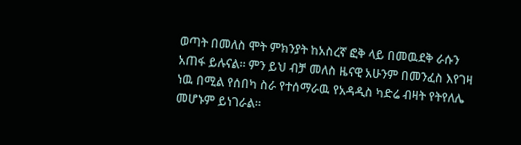ወጣት በመለስ ሞት ምክንያት ከአስረኛ ፎቅ ላይ በመዉደቅ ራሱን አጠፋ ይሉናል። ምን ይህ ብቻ መለስ ዜናዊ አሁንም በመንፈስ እየገዛ ነዉ በሚል የሰበካ ስራ የተሰማራዉ የአዳዲስ ካድሬ ብዛት የትየለሌ መሆኑም ይነገራል።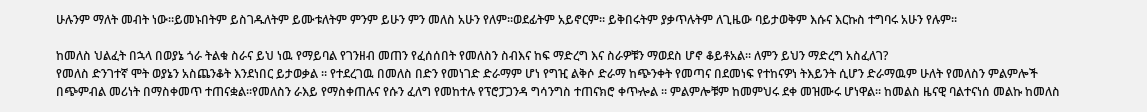ሁሉንም ማለት መብት ነው።ይመኑበትም ይስገዱለትም ይሙቱለትም ምንም ይሁን ምን መለስ አሁን የለም።ወደፊትም አይኖርም። ይቅበሩትም ያቃጥሉትም ለጊዜው ባይታወቅም እሱና እርኩስ ተግባሩ አሁን የሉም።

ከመለስ ህልፈት በኋላ በወያኔ ጎራ ትልቁ ስራና ይህ ነዉ የማይባል የገንዘብ መጠን የፈሰሰበት የመለስን ስብእና ከፍ ማድረግ እና ስራዎቹን ማወደስ ሆኖ ቆይቶአል። ለምን ይህን ማድረግ አስፈለገ?
የመለስ ድንገተኛ ሞት ወያኔን አስጨንቆት እንደነበር ይታወቃል ። የተደረገዉ በመለስ በድን የመነገድ ድራማም ሆነ የግዢ ልቅሶ ድራማ ከጭንቀት የመጣና በደመነፍ የተከናዎነ ትእይንት ሲሆን ድራማዉም ሁለት የመለስን ምልምሎች በጭምብል መሪነት በማስቀመጥ ተጠናቋል።የመለስን ራእይ የማስቀጠሉና የሱን ፈለግ የመከተሉ የፕሮፓጋንዳ ግሳንግስ ተጠናክሮ ቀጥⶀል ። ምልምሎቹም ከመምህሩ ደቀ መዝሙሩ ሆነዋል። ከመልስ ዜናዊ ባልተናነሰ መልኩ ከመለስ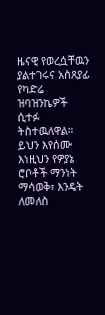ዜናዊ የወረሷቸዉን ያልተገሩና አስጸያፊ የካድሬ ዝባዝንኬዎች ሲተፉ ትስተዉለዋል።
ይህን እየሰሙ እነዚህን የዎያኔ ሮቦቶች ማንነት ማሳወቅ፣ እንዴት ለመለስ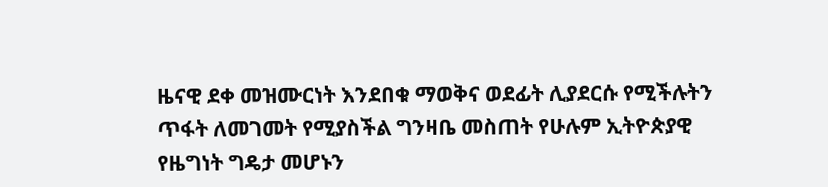ዜናዊ ደቀ መዝሙርነት እንደበቁ ማወቅና ወደፊት ሊያደርሱ የሚችሉትን ጥፋት ለመገመት የሚያስችል ግንዛቤ መስጠት የሁሉም ኢትዮጵያዊ የዜግነት ግዴታ መሆኑን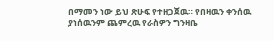በማመን ነው ይህ ጽሁፍ የተዘጋጀዉ። የበዛዉን ቀንሰዉ ያነሰዉንም ጨምረዉ የራስዎን ግንዛቤ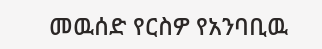መዉሰድ የርስዎ የአንባቢዉ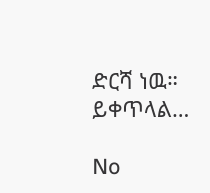ድርሻ ነዉ። ይቀጥላል…

No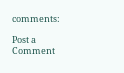comments:

Post a Comment